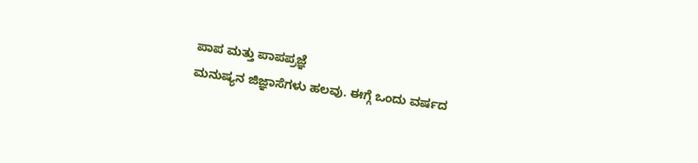ಪಾಪ ಮತ್ತು ಪಾಪಪ್ರಜ್ಞೆ
ಮನುಷ್ಯನ ಜಿಜ್ಞಾಸೆಗಳು ಹಲವು. ಈಗ್ಗೆ ಒಂದು ವರ್ಷದ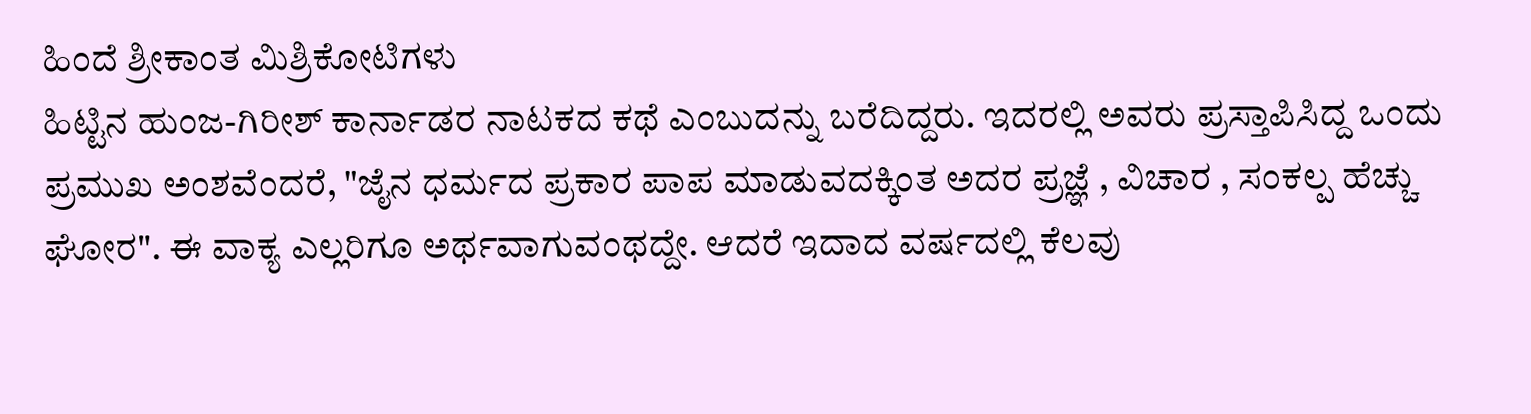ಹಿಂದೆ ಶ್ರೀಕಾಂತ ಮಿಶ್ರಿಕೋಟಿಗಳು
ಹಿಟ್ಟಿನ ಹುಂಜ-ಗಿರೀಶ್ ಕಾರ್ನಾಡರ ನಾಟಕದ ಕಥೆ ಎಂಬುದನ್ನು ಬರೆದಿದ್ದರು. ಇದರಲ್ಲಿ ಅವರು ಪ್ರಸ್ತಾಪಿಸಿದ್ದ ಒಂದು ಪ್ರಮುಖ ಅಂಶವೆಂದರೆ, "ಜೈನ ಧರ್ಮದ ಪ್ರಕಾರ ಪಾಪ ಮಾಡುವದಕ್ಕಿಂತ ಅದರ ಪ್ರಜ್ಞೆ , ವಿಚಾರ , ಸಂಕಲ್ಪ ಹೆಚ್ಚು ಘೋರ". ಈ ವಾಕ್ಯ ಎಲ್ಲರಿಗೂ ಅರ್ಥವಾಗುವಂಥದ್ದೇ. ಆದರೆ ಇದಾದ ವರ್ಷದಲ್ಲಿ ಕೆಲವು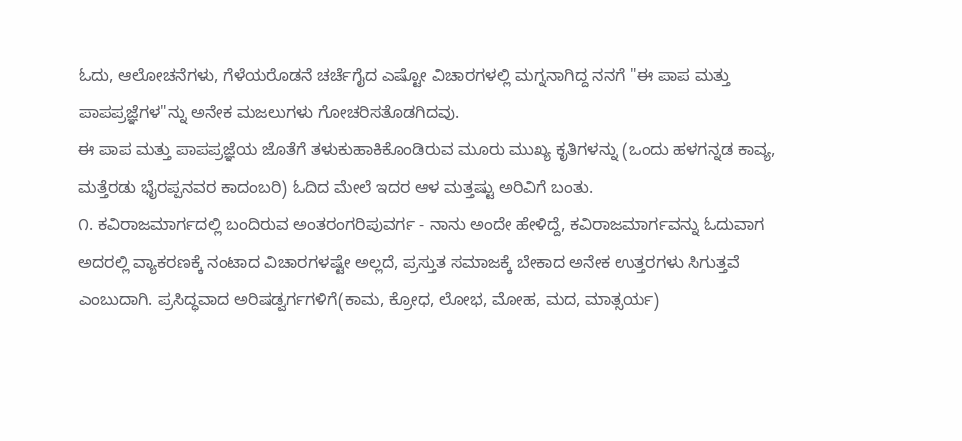ಓದು, ಆಲೋಚನೆಗಳು, ಗೆಳೆಯರೊಡನೆ ಚರ್ಚೆಗೈದ ಎಷ್ಟೋ ವಿಚಾರಗಳಲ್ಲಿ ಮಗ್ನನಾಗಿದ್ದ ನನಗೆ "ಈ ಪಾಪ ಮತ್ತು ಪಾಪಪ್ರಜ್ಞೆಗಳ"ನ್ನು ಅನೇಕ ಮಜಲುಗಳು ಗೋಚರಿಸತೊಡಗಿದವು.
ಈ ಪಾಪ ಮತ್ತು ಪಾಪಪ್ರಜ್ಞೆಯ ಜೊತೆಗೆ ತಳುಕುಹಾಕಿಕೊಂಡಿರುವ ಮೂರು ಮುಖ್ಯ ಕೃತಿಗಳನ್ನು (ಒಂದು ಹಳಗನ್ನಡ ಕಾವ್ಯ, ಮತ್ತೆರಡು ಭೈರಪ್ಪನವರ ಕಾದಂಬರಿ) ಓದಿದ ಮೇಲೆ ಇದರ ಆಳ ಮತ್ತಷ್ಟು ಅರಿವಿಗೆ ಬಂತು.
೧. ಕವಿರಾಜಮಾರ್ಗದಲ್ಲಿ ಬಂದಿರುವ ಅಂತರಂಗರಿಪುವರ್ಗ - ನಾನು ಅಂದೇ ಹೇಳಿದ್ದೆ, ಕವಿರಾಜಮಾರ್ಗವನ್ನು ಓದುವಾಗ ಅದರಲ್ಲಿ ವ್ಯಾಕರಣಕ್ಕೆ ನಂಟಾದ ವಿಚಾರಗಳಷ್ಟೇ ಅಲ್ಲದೆ, ಪ್ರಸ್ತುತ ಸಮಾಜಕ್ಕೆ ಬೇಕಾದ ಅನೇಕ ಉತ್ತರಗಳು ಸಿಗುತ್ತವೆ ಎಂಬುದಾಗಿ. ಪ್ರಸಿದ್ಧವಾದ ಅರಿಷಡ್ವರ್ಗಗಳಿಗೆ(ಕಾಮ, ಕ್ರೋಧ, ಲೋಭ, ಮೋಹ, ಮದ, ಮಾತ್ಸರ್ಯ)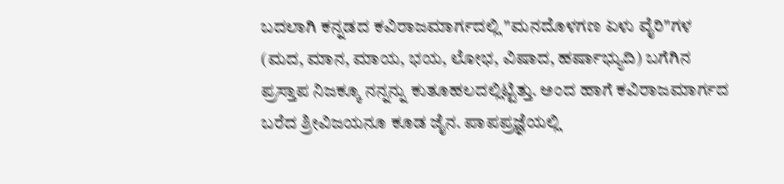ಬದಲಾಗಿ ಕನ್ನಡದ ಕವಿರಾಜಮಾರ್ಗದಲ್ಲಿ "ಮನದೊಳಗಣ ಏಳು ವೈರಿ"ಗಳ (ಮದ, ಮಾನ, ಮಾಯ, ಭಯ, ಲೋಭ, ವಿಷಾದ, ಹರ್ಷಾಭ್ಯುದಿ) ಬಗೆಗಿನ ಪ್ರಸ್ತಾಪ ನಿಜಕ್ಕೂ ನನ್ನನ್ನು ಕುತೂಹಲದಲ್ಲಿಟ್ಟಿತ್ತು. ಅಂದ ಹಾಗೆ ಕವಿರಾಜಮಾರ್ಗದ ಬರೆದ ಶ್ರೀವಿಜಯನೂ ಕೂಡ ಜೈನ. ಪಾಪಪ್ರಜ್ಞೆಯಲ್ಲಿ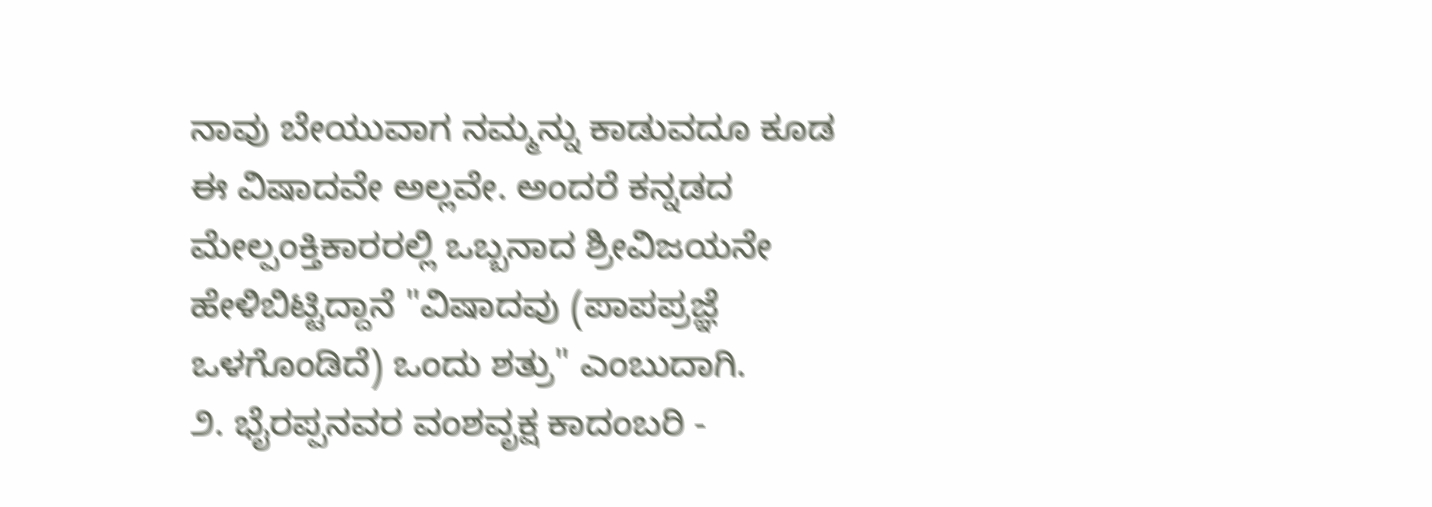ನಾವು ಬೇಯುವಾಗ ನಮ್ಮನ್ನು ಕಾಡುವದೂ ಕೂಡ ಈ ವಿಷಾದವೇ ಅಲ್ಲವೇ. ಅಂದರೆ ಕನ್ನಡದ ಮೇಲ್ಪಂಕ್ತಿಕಾರರಲ್ಲಿ ಒಬ್ಬನಾದ ಶ್ರೀವಿಜಯನೇ ಹೇಳಿಬಿಟ್ಟಿದ್ದಾನೆ "ವಿಷಾದವು (ಪಾಪಪ್ರಜ್ಞೆ ಒಳಗೊಂಡಿದೆ) ಒಂದು ಶತ್ರು" ಎಂಬುದಾಗಿ.
೨. ಭೈರಪ್ಪನವರ ವಂಶವೃಕ್ಷ ಕಾದಂಬರಿ -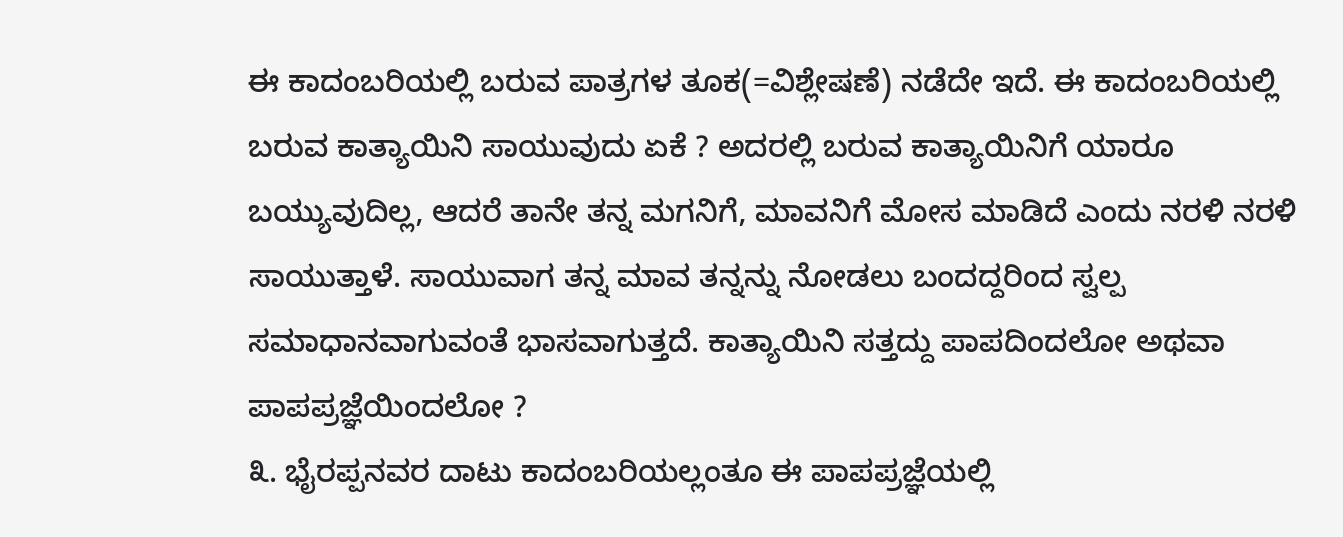ಈ ಕಾದಂಬರಿಯಲ್ಲಿ ಬರುವ ಪಾತ್ರಗಳ ತೂಕ(=ವಿಶ್ಲೇಷಣೆ) ನಡೆದೇ ಇದೆ. ಈ ಕಾದಂಬರಿಯಲ್ಲಿ ಬರುವ ಕಾತ್ಯಾಯಿನಿ ಸಾಯುವುದು ಏಕೆ ? ಅದರಲ್ಲಿ ಬರುವ ಕಾತ್ಯಾಯಿನಿಗೆ ಯಾರೂ ಬಯ್ಯುವುದಿಲ್ಲ, ಆದರೆ ತಾನೇ ತನ್ನ ಮಗನಿಗೆ, ಮಾವನಿಗೆ ಮೋಸ ಮಾಡಿದೆ ಎಂದು ನರಳಿ ನರಳಿ ಸಾಯುತ್ತಾಳೆ. ಸಾಯುವಾಗ ತನ್ನ ಮಾವ ತನ್ನನ್ನು ನೋಡಲು ಬಂದದ್ದರಿಂದ ಸ್ವಲ್ಪ ಸಮಾಧಾನವಾಗುವಂತೆ ಭಾಸವಾಗುತ್ತದೆ. ಕಾತ್ಯಾಯಿನಿ ಸತ್ತದ್ದು ಪಾಪದಿಂದಲೋ ಅಥವಾ ಪಾಪಪ್ರಜ್ಞೆಯಿಂದಲೋ ?
೩. ಭೈರಪ್ಪನವರ ದಾಟು ಕಾದಂಬರಿಯಲ್ಲಂತೂ ಈ ಪಾಪಪ್ರಜ್ಞೆಯಲ್ಲಿ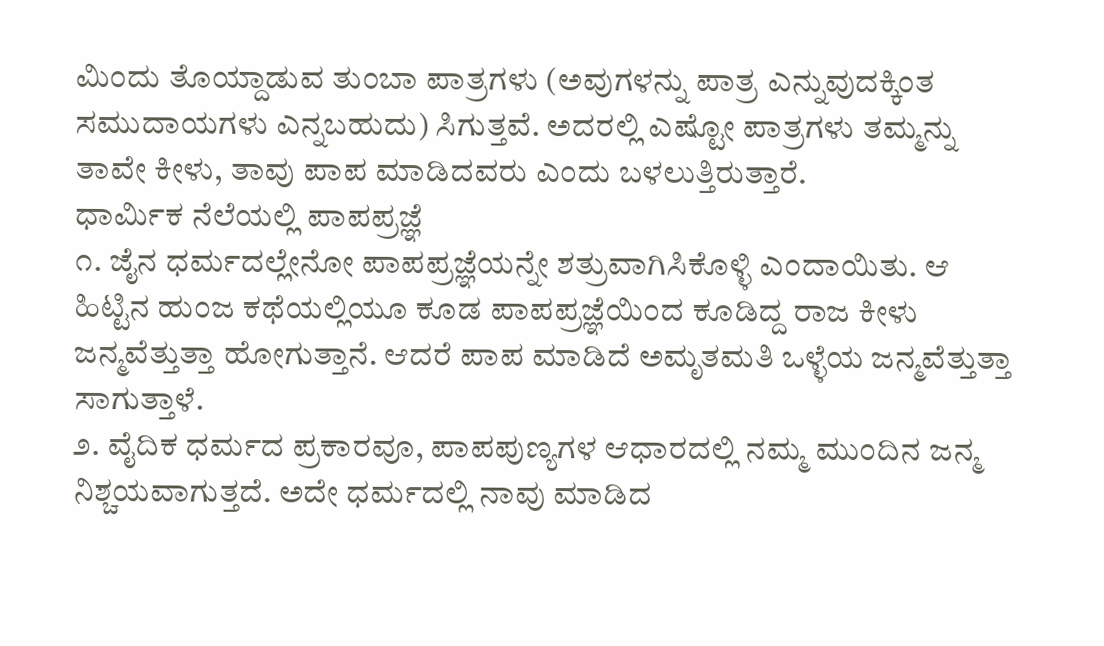ಮಿಂದು ತೊಯ್ದಾಡುವ ತುಂಬಾ ಪಾತ್ರಗಳು (ಅವುಗಳನ್ನು ಪಾತ್ರ ಎನ್ನುವುದಕ್ಕಿಂತ ಸಮುದಾಯಗಳು ಎನ್ನಬಹುದು) ಸಿಗುತ್ತವೆ. ಅದರಲ್ಲಿ ಎಷ್ಟೋ ಪಾತ್ರಗಳು ತಮ್ಮನ್ನು ತಾವೇ ಕೀಳು, ತಾವು ಪಾಪ ಮಾಡಿದವರು ಎಂದು ಬಳಲುತ್ತಿರುತ್ತಾರೆ.
ಧಾರ್ಮಿಕ ನೆಲೆಯಲ್ಲಿ ಪಾಪಪ್ರಜ್ಞೆ
೧. ಜೈನ ಧರ್ಮದಲ್ಲೇನೋ ಪಾಪಪ್ರಜ್ಞೆಯನ್ನೇ ಶತ್ರುವಾಗಿಸಿಕೊಳ್ಳಿ ಎಂದಾಯಿತು. ಆ ಹಿಟ್ಟಿನ ಹುಂಜ ಕಥೆಯಲ್ಲಿಯೂ ಕೂಡ ಪಾಪಪ್ರಜ್ಞೆಯಿಂದ ಕೂಡಿದ್ದ ರಾಜ ಕೀಳು ಜನ್ಮವೆತ್ತುತ್ತಾ ಹೋಗುತ್ತಾನೆ. ಆದರೆ ಪಾಪ ಮಾಡಿದೆ ಅಮೃತಮತಿ ಒಳ್ಳೆಯ ಜನ್ಮವೆತ್ತುತ್ತಾ ಸಾಗುತ್ತಾಳೆ.
೨. ವೈದಿಕ ಧರ್ಮದ ಪ್ರಕಾರವೂ, ಪಾಪಪುಣ್ಯಗಳ ಆಧಾರದಲ್ಲಿ ನಮ್ಮ ಮುಂದಿನ ಜನ್ಮ ನಿಶ್ಚಯವಾಗುತ್ತದೆ. ಅದೇ ಧರ್ಮದಲ್ಲಿ ನಾವು ಮಾಡಿದ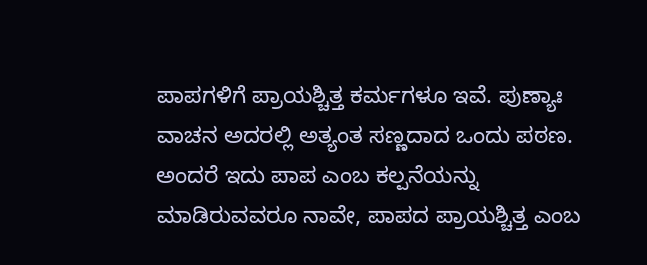ಪಾಪಗಳಿಗೆ ಪ್ರಾಯಶ್ಚಿತ್ತ ಕರ್ಮಗಳೂ ಇವೆ. ಪುಣ್ಯಾಃ ವಾಚನ ಅದರಲ್ಲಿ ಅತ್ಯಂತ ಸಣ್ಣದಾದ ಒಂದು ಪಠಣ. ಅಂದರೆ ಇದು ಪಾಪ ಎಂಬ ಕಲ್ಪನೆಯನ್ನು ಮಾಡಿರುವವರೂ ನಾವೇ, ಪಾಪದ ಪ್ರಾಯಶ್ಚಿತ್ತ ಎಂಬ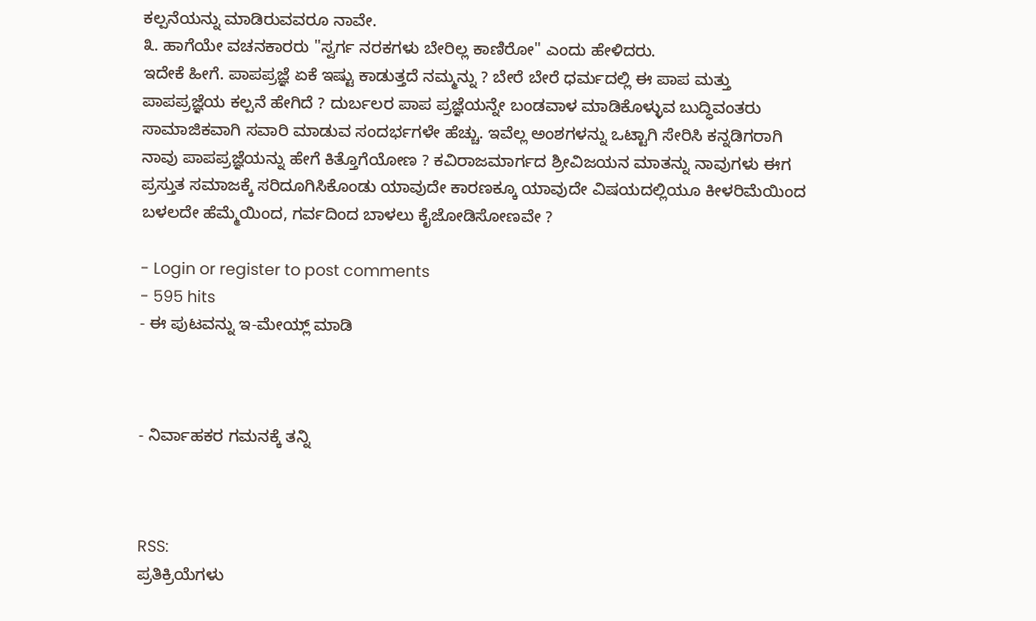ಕಲ್ಪನೆಯನ್ನು ಮಾಡಿರುವವರೂ ನಾವೇ.
೩. ಹಾಗೆಯೇ ವಚನಕಾರರು "ಸ್ವರ್ಗ ನರಕಗಳು ಬೇರಿಲ್ಲ ಕಾಣಿರೋ" ಎಂದು ಹೇಳಿದರು.
ಇದೇಕೆ ಹೀಗೆ. ಪಾಪಪ್ರಜ್ಞೆ ಏಕೆ ಇಷ್ಟು ಕಾಡುತ್ತದೆ ನಮ್ಮನ್ನು ? ಬೇರೆ ಬೇರೆ ಧರ್ಮದಲ್ಲಿ ಈ ಪಾಪ ಮತ್ತು ಪಾಪಪ್ರಜ್ಞೆಯ ಕಲ್ಪನೆ ಹೇಗಿದೆ ? ದುರ್ಬಲರ ಪಾಪ ಪ್ರಜ್ಞೆಯನ್ನೇ ಬಂಡವಾಳ ಮಾಡಿಕೊಳ್ಳುವ ಬುದ್ಧಿವಂತರು ಸಾಮಾಜಿಕವಾಗಿ ಸವಾರಿ ಮಾಡುವ ಸಂದರ್ಭಗಳೇ ಹೆಚ್ಚು. ಇವೆಲ್ಲ ಅಂಶಗಳನ್ನು ಒಟ್ಟಾಗಿ ಸೇರಿಸಿ ಕನ್ನಡಿಗರಾಗಿ ನಾವು ಪಾಪಪ್ರಜ್ಞೆಯನ್ನು ಹೇಗೆ ಕಿತ್ತೊಗೆಯೋಣ ? ಕವಿರಾಜಮಾರ್ಗದ ಶ್ರೀವಿಜಯನ ಮಾತನ್ನು ನಾವುಗಳು ಈಗ ಪ್ರಸ್ತುತ ಸಮಾಜಕ್ಕೆ ಸರಿದೂಗಿಸಿಕೊಂಡು ಯಾವುದೇ ಕಾರಣಕ್ಕೂ ಯಾವುದೇ ವಿಷಯದಲ್ಲಿಯೂ ಕೀಳರಿಮೆಯಿಂದ ಬಳಲದೇ ಹೆಮ್ಮೆಯಿಂದ, ಗರ್ವದಿಂದ ಬಾಳಲು ಕೈಜೋಡಿಸೋಣವೇ ?

- Login or register to post comments
- 595 hits
- ಈ ಪುಟವನ್ನು ಇ-ಮೇಯ್ಲ್ ಮಾಡಿ



- ನಿರ್ವಾಹಕರ ಗಮನಕ್ಕೆ ತನ್ನಿ



RSS:
ಪ್ರತಿಕ್ರಿಯೆಗಳು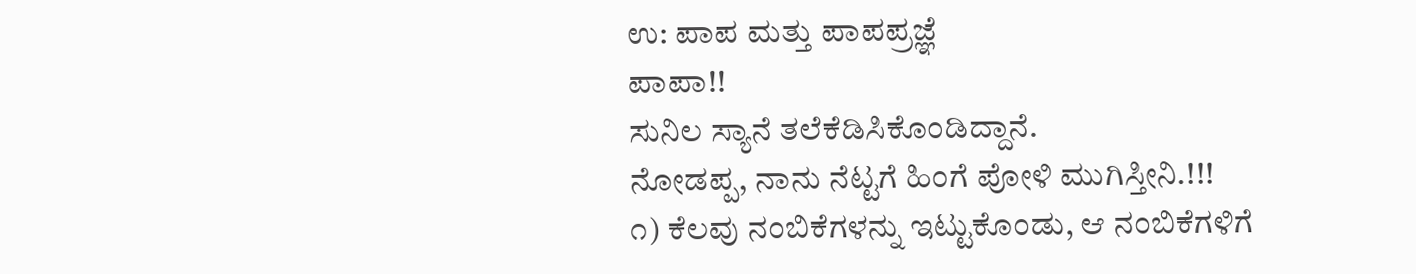ಉ: ಪಾಪ ಮತ್ತು ಪಾಪಪ್ರಜ್ಞೆ
ಪಾಪಾ!!
ಸುನಿಲ ಸ್ಯಾನೆ ತಲೆಕೆಡಿಸಿಕೊಂಡಿದ್ದಾನೆ.
ನೋಡಪ್ಪ, ನಾನು ನೆಟ್ಟಗೆ ಹಿಂಗೆ ಪೋಳಿ ಮುಗಿಸ್ತೀನಿ.!!!
೧) ಕೆಲವು ನಂಬಿಕೆಗಳನ್ನು ಇಟ್ಟುಕೊಂಡು, ಆ ನಂಬಿಕೆಗಳಿಗೆ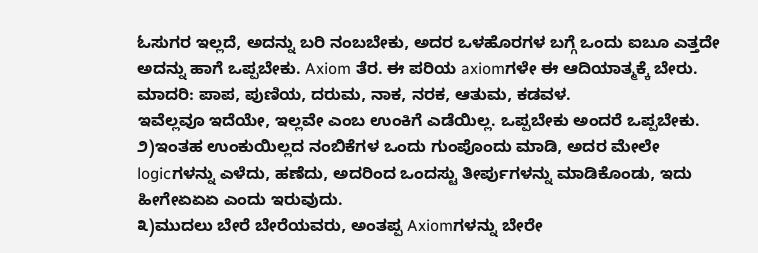ಓಸುಗರ ಇಲ್ಲದೆ, ಅದನ್ನು ಬರಿ ನಂಬಬೇಕು, ಅದರ ಒಳಹೊರಗಳ ಬಗ್ಗೆ ಒಂದು ಐಬೂ ಎತ್ತದೇ ಅದನ್ನು ಹಾಗೆ ಒಪ್ಪಬೇಕು. Axiom ತೆರ. ಈ ಪರಿಯ axiomಗಳೇ ಈ ಆದಿಯಾತ್ಮಕ್ಕೆ ಬೇರು.
ಮಾದರಿ: ಪಾಪ, ಪುಣಿಯ, ದರುಮ, ನಾಕ, ನರಕ, ಆತುಮ, ಕಡವಳ.
ಇವೆಲ್ಲವೂ ಇದೆಯೇ, ಇಲ್ಲವೇ ಎಂಬ ಉಂಕಿಗೆ ಎಡೆಯಿಲ್ಲ. ಒಪ್ಪಬೇಕು ಅಂದರೆ ಒಪ್ಪಬೇಕು.
೨)ಇಂತಹ ಉಂಕುಯಿಲ್ಲದ ನಂಬಿಕೆಗಳ ಒಂದು ಗುಂಪೊಂದು ಮಾಡಿ, ಅದರ ಮೇಲೇ logicಗಳನ್ನು ಎಳೆದು, ಹಣೆದು, ಅದರಿಂದ ಒಂದಸ್ಟು ತೀರ್ಪುಗಳನ್ನು ಮಾಡಿಕೊಂಡು, ಇದು ಹೀಗೇಏಏಏ ಎಂದು ಇರುವುದು.
೩)ಮುದಲು ಬೇರೆ ಬೇರೆಯವರು, ಅಂತಪ್ಪ Axiomಗಳನ್ನು ಬೇರೇ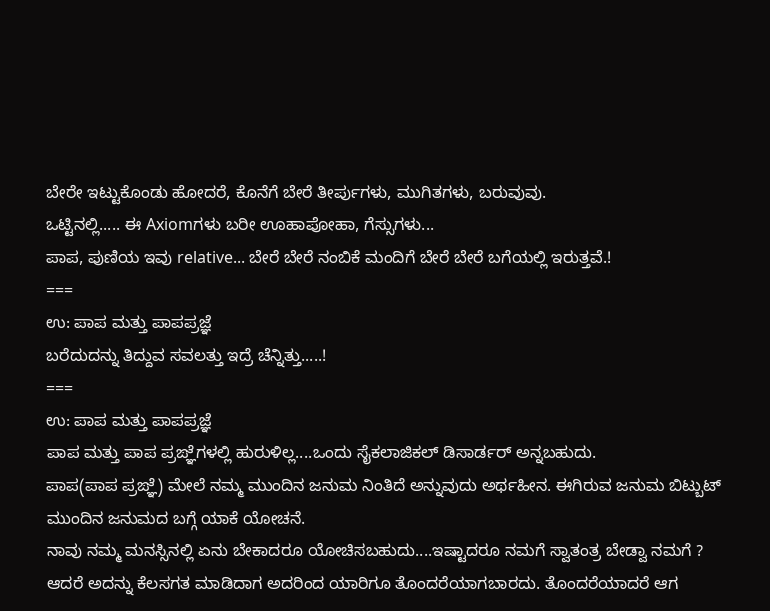ಬೇರೇ ಇಟ್ಟುಕೊಂಡು ಹೋದರೆ, ಕೊನೆಗೆ ಬೇರೆ ತೀರ್ಪುಗಳು, ಮುಗಿತಗಳು, ಬರುವುವು.
ಒಟ್ಟಿನಲ್ಲಿ..... ಈ Axiomಗಳು ಬರೀ ಊಹಾಪೋಹಾ, ಗೆಸ್ಸುಗಳು...
ಪಾಪ, ಪುಣಿಯ ಇವು relative... ಬೇರೆ ಬೇರೆ ನಂಬಿಕೆ ಮಂದಿಗೆ ಬೇರೆ ಬೇರೆ ಬಗೆಯಲ್ಲಿ ಇರುತ್ತವೆ.!
===
ಉ: ಪಾಪ ಮತ್ತು ಪಾಪಪ್ರಜ್ಞೆ
ಬರೆದುದನ್ನು ತಿದ್ದುವ ಸವಲತ್ತು ಇದ್ರೆ ಚೆನ್ನಿತ್ತು.....!
===
ಉ: ಪಾಪ ಮತ್ತು ಪಾಪಪ್ರಜ್ಞೆ
ಪಾಪ ಮತ್ತು ಪಾಪ ಪ್ರಙ್ಞೆಗಳಲ್ಲಿ ಹುರುಳಿಲ್ಲ....ಒಂದು ಸೈಕಲಾಜಿಕಲ್ ಡಿಸಾರ್ಡರ್ ಅನ್ನಬಹುದು.
ಪಾಪ(ಪಾಪ ಪ್ರಙ್ಞೆ) ಮೇಲೆ ನಮ್ಮ ಮುಂದಿನ ಜನುಮ ನಿಂತಿದೆ ಅನ್ನುವುದು ಅರ್ಥಹೀನ. ಈಗಿರುವ ಜನುಮ ಬಿಟ್ಬುಟ್ ಮುಂದಿನ ಜನುಮದ ಬಗ್ಗೆ ಯಾಕೆ ಯೋಚನೆ.
ನಾವು ನಮ್ಮ ಮನಸ್ಸಿನಲ್ಲಿ ಏನು ಬೇಕಾದರೂ ಯೋಚಿಸಬಹುದು....ಇಷ್ಟಾದರೂ ನಮಗೆ ಸ್ವಾತಂತ್ರ ಬೇಡ್ವಾ ನಮಗೆ ? ಆದರೆ ಅದನ್ನು ಕೆಲಸಗತ ಮಾಡಿದಾಗ ಅದರಿಂದ ಯಾರಿಗೂ ತೊಂದರೆಯಾಗಬಾರದು. ತೊಂದರೆಯಾದರೆ ಆಗ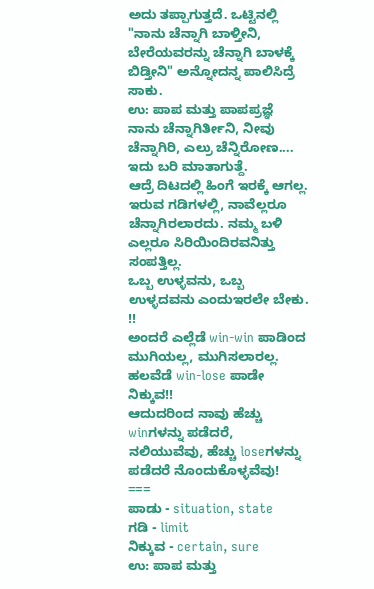ಅದು ತಪ್ಪಾಗುತ್ತದೆ. ಒಟ್ಟಿನಲ್ಲಿ
"ನಾನು ಚೆನ್ನಾಗಿ ಬಾಳ್ತೀನಿ, ಬೇರೆಯವರನ್ನು ಚೆನ್ನಾಗಿ ಬಾಳಕ್ಕೆ ಬಿಡ್ತೀನಿ" ಅನ್ನೋದನ್ನ ಪಾಲಿಸಿದ್ರೆ ಸಾಕು.
ಉ: ಪಾಪ ಮತ್ತು ಪಾಪಪ್ರಜ್ಞೆ
ನಾನು ಚೆನ್ನಾಗಿರ್ತೀನಿ, ನೀವು ಚೆನ್ನಾಗಿರಿ, ಎಲ್ರು ಚೆನ್ನಿರೋಣ.... ಇದು ಬರಿ ಮಾತಾಗುತ್ದೆ.
ಆದ್ರೆ ದಿಟದಲ್ಲಿ ಹಿಂಗೆ ಇರಕ್ಕೆ ಆಗಲ್ಲ.
ಇರುವ ಗಡಿಗಳಲ್ಲಿ, ನಾವೆಲ್ಲರೂ ಚೆನ್ನಾಗಿರಲಾರದು. ನಮ್ಮ ಬಳಿ ಎಲ್ಲರೂ ಸಿರಿಯಿಂದಿರವನಿತ್ತು ಸಂಪತ್ತಿಲ್ಲ.
ಒಬ್ಬ ಉಳ್ಳವನು, ಒಬ್ಬ ಉಳ್ಳದವನು ಎಂದುಇರಲೇ ಬೇಕು. !!
ಅಂದರೆ ಎಲ್ಲೆಡೆ win-win ಪಾಡಿಂದ ಮುಗಿಯಲ್ಲ, ಮುಗಿಸಲಾರಲ್ಲ.
ಹಲವೆಡೆ win-lose ಪಾಡೇ ನಿಕ್ಕುವ!!
ಆದುದರಿಂದ ನಾವು ಹೆಚ್ಚು winಗಳನ್ನು ಪಡೆದರೆ, ನಲಿಯುವೆವು, ಹೆಚ್ಚು loseಗಳನ್ನು ಪಡೆದರೆ ನೊಂದುಕೊಳ್ಳವೆವು!
===
ಪಾಡು - situation, state
ಗಡಿ - limit
ನಿಕ್ಕುವ - certain, sure
ಉ: ಪಾಪ ಮತ್ತು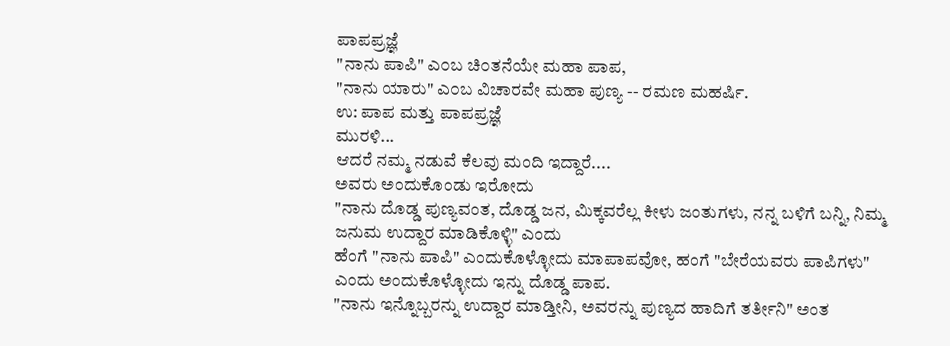ಪಾಪಪ್ರಜ್ಞೆ
"ನಾನು ಪಾಪಿ" ಎ೦ಬ ಚಿ೦ತನೆಯೇ ಮಹಾ ಪಾಪ,
"ನಾನು ಯಾರು" ಎ೦ಬ ವಿಚಾರವೇ ಮಹಾ ಪುಣ್ಯ -- ರಮಣ ಮಹರ್ಷಿ.
ಉ: ಪಾಪ ಮತ್ತು ಪಾಪಪ್ರಜ್ಞೆ
ಮುರಳಿ...
ಆದರೆ ನಮ್ಮ ನಡುವೆ ಕೆಲವು ಮಂದಿ ಇದ್ದಾರೆ....
ಅವರು ಅಂದುಕೊಂಡು ಇರೋದು
"ನಾನು ದೊಡ್ಡ ಪುಣ್ಯವಂತ, ದೊಡ್ಡ ಜನ, ಮಿಕ್ಕವರೆಲ್ಲ ಕೀಳು ಜಂತುಗಳು, ನನ್ನ ಬಳಿಗೆ ಬನ್ನಿ, ನಿಮ್ಮ ಜನುಮ ಉದ್ದಾರ ಮಾಡಿಕೊಳ್ಳಿ" ಎಂದು
ಹೆಂಗೆ "ನಾನು ಪಾಪಿ" ಎಂದುಕೊಳ್ಳೋದು ಮಾಪಾಪವೋ, ಹಂಗೆ "ಬೇರೆಯವರು ಪಾಪಿಗಳು" ಎಂದು ಅಂದುಕೊಳ್ಳೋದು ಇನ್ನು ದೊಡ್ಡ ಪಾಪ.
"ನಾನು ಇನ್ನೊಬ್ಬರನ್ನು ಉದ್ದಾರ ಮಾಡ್ತೀನಿ, ಅವರನ್ನು ಪುಣ್ಯದ ಹಾದಿಗೆ ತರ್ತೀನಿ" ಅಂತ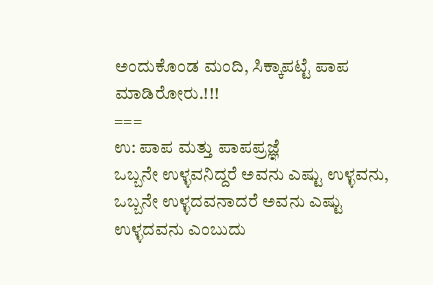ಅಂದುಕೊಂಡ ಮಂದಿ, ಸಿಕ್ಕಾಪಟ್ಟೆ ಪಾಪ ಮಾಡಿರೋರು.!!!
===
ಉ: ಪಾಪ ಮತ್ತು ಪಾಪಪ್ರಜ್ಞೆ
ಒಬ್ಬನೇ ಉಳ್ಳವನಿದ್ದರೆ ಅವನು ಎಷ್ಟು ಉಳ್ಳವನು, ಒಬ್ಬನೇ ಉಳ್ಳದವನಾದರೆ ಅವನು ಎಷ್ಟು ಉಳ್ಳದವನು ಎಂಬುದು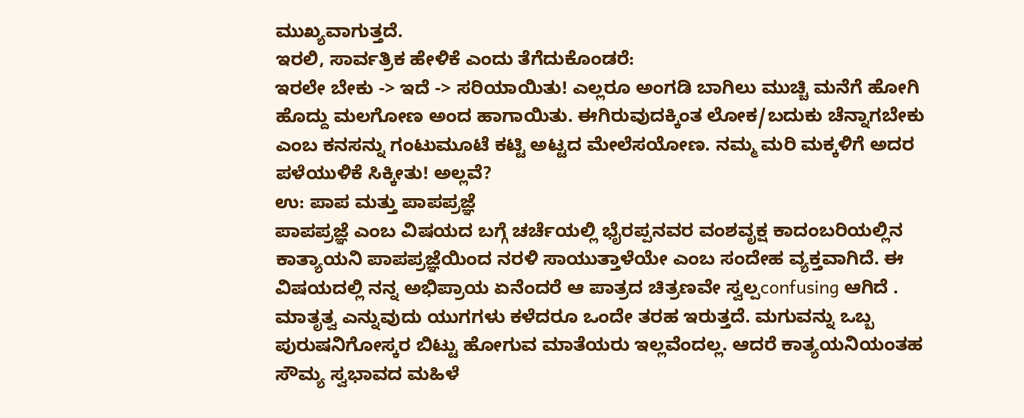ಮುಖ್ಯವಾಗುತ್ತದೆ.
ಇರಲಿ, ಸಾರ್ವತ್ರಿಕ ಹೇಳಿಕೆ ಎಂದು ತೆಗೆದುಕೊಂಡರೆ:
ಇರಲೇ ಬೇಕು -> ಇದೆ -> ಸರಿಯಾಯಿತು! ಎಲ್ಲರೂ ಅಂಗಡಿ ಬಾಗಿಲು ಮುಚ್ಚಿ ಮನೆಗೆ ಹೋಗಿ ಹೊದ್ದು ಮಲಗೋಣ ಅಂದ ಹಾಗಾಯಿತು. ಈಗಿರುವುದಕ್ಕಿಂತ ಲೋಕ/ಬದುಕು ಚೆನ್ನಾಗಬೇಕು ಎಂಬ ಕನಸನ್ನು ಗಂಟುಮೂಟೆ ಕಟ್ಟಿ ಅಟ್ಟದ ಮೇಲೆಸಯೋಣ. ನಮ್ಮ ಮರಿ ಮಕ್ಕಳಿಗೆ ಅದರ ಪಳೆಯುಳಿಕೆ ಸಿಕ್ಕೀತು! ಅಲ್ಲವೆ?
ಉ: ಪಾಪ ಮತ್ತು ಪಾಪಪ್ರಜ್ಞೆ
ಪಾಪಪ್ರಜ್ಞೆ ಎಂಬ ವಿಷಯದ ಬಗ್ಗೆ ಚರ್ಚೆಯಲ್ಲಿ ಭೈರಪ್ಪನವರ ವಂಶವೃಕ್ಷ ಕಾದಂಬರಿಯಲ್ಲಿನ ಕಾತ್ಯಾಯನಿ ಪಾಪಪ್ರಜ್ಞೆಯಿಂದ ನರಳಿ ಸಾಯುತ್ತಾಳೆಯೇ ಎಂಬ ಸಂದೇಹ ವ್ಯಕ್ತವಾಗಿದೆ. ಈ ವಿಷಯದಲ್ಲಿ ನನ್ನ ಅಭಿಪ್ರಾಯ ಏನೆಂದರೆ ಆ ಪಾತ್ರದ ಚಿತ್ರಣವೇ ಸ್ವಲ್ಪconfusing ಆಗಿದೆ . ಮಾತೃತ್ವ ಎನ್ನುವುದು ಯುಗಗಳು ಕಳೆದರೂ ಒಂದೇ ತರಹ ಇರುತ್ತದೆ. ಮಗುವನ್ನು ಒಬ್ಬ ಪುರುಷನಿಗೋಸ್ಕರ ಬಿಟ್ಟು ಹೋಗುವ ಮಾತೆಯರು ಇಲ್ಲವೆಂದಲ್ಲ. ಆದರೆ ಕಾತ್ಯಯನಿಯಂತಹ ಸೌಮ್ಯ ಸ್ವಭಾವದ ಮಹಿಳೆ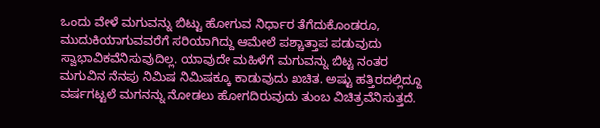ಒಂದು ವೇಳೆ ಮಗುವನ್ನು ಬಿಟ್ಟು ಹೋಗುವ ನಿರ್ಧಾರ ತೆಗೆದುಕೊಂಡರೂ, ಮುದುಕಿಯಾಗುವವರೆಗೆ ಸರಿಯಾಗಿದ್ದು ಆಮೇಲೆ ಪಶ್ಚಾತ್ತಾಪ ಪಡುವುದು ಸ್ವಾಭಾವಿಕವೆನಿಸುವುದಿಲ್ಲ. ಯಾವುದೇ ಮಹಿಳೆಗೆ ಮಗುವನ್ನು ಬಿಟ್ಟ ನಂತರ ಮಗುವಿನ ನೆನಪು ನಿಮಿಷ ನಿಮಿಷಕ್ಕೂ ಕಾಡುವುದು ಖಚಿತ. ಅಷ್ಟು ಹತ್ತಿರದಲ್ಲಿದ್ದೂ ವರ್ಷಗಟ್ಟಲೆ ಮಗನನ್ನು ನೋಡಲು ಹೋಗದಿರುವುದು ತುಂಬ ವಿಚಿತ್ರವೆನಿಸುತ್ತದೆ.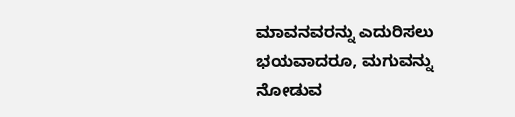ಮಾವನವರನ್ನು ಎದುರಿಸಲು ಭಯವಾದರೂ, ಮಗುವನ್ನು ನೋಡುವ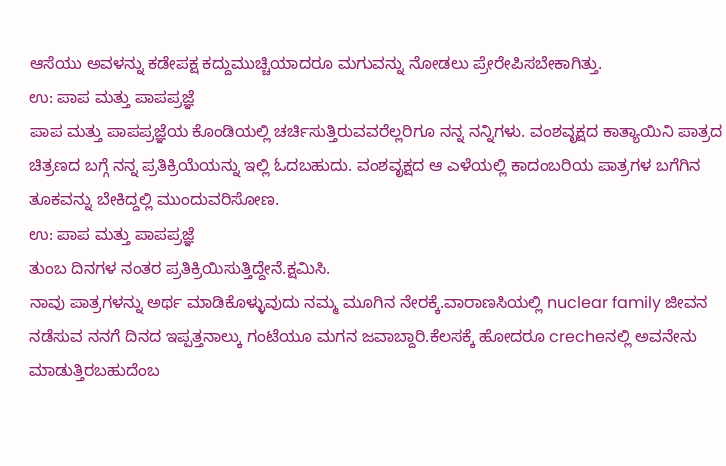ಆಸೆಯು ಅವಳನ್ನು ಕಡೇಪಕ್ಷ ಕದ್ದುಮುಚ್ಚಿಯಾದರೂ ಮಗುವನ್ನು ನೋಡಲು ಪ್ರೇರೇಪಿಸಬೇಕಾಗಿತ್ತು.
ಉ: ಪಾಪ ಮತ್ತು ಪಾಪಪ್ರಜ್ಞೆ
ಪಾಪ ಮತ್ತು ಪಾಪಪ್ರಜ್ಞೆಯ ಕೊಂಡಿಯಲ್ಲಿ ಚರ್ಚಿಸುತ್ತಿರುವವರೆಲ್ಲರಿಗೂ ನನ್ನ ನನ್ನಿಗಳು. ವಂಶವೃಕ್ಷದ ಕಾತ್ಯಾಯಿನಿ ಪಾತ್ರದ ಚಿತ್ರಣದ ಬಗ್ಗೆ ನನ್ನ ಪ್ರತಿಕ್ರಿಯೆಯನ್ನು ಇಲ್ಲಿ ಓದಬಹುದು. ವಂಶವೃಕ್ಷದ ಆ ಎಳೆಯಲ್ಲಿ ಕಾದಂಬರಿಯ ಪಾತ್ರಗಳ ಬಗೆಗಿನ ತೂಕವನ್ನು ಬೇಕಿದ್ದಲ್ಲಿ ಮುಂದುವರಿಸೋಣ.
ಉ: ಪಾಪ ಮತ್ತು ಪಾಪಪ್ರಜ್ಞೆ
ತುಂಬ ದಿನಗಳ ನಂತರ ಪ್ರತಿಕ್ರಿಯಿಸುತ್ತಿದ್ದೇನೆ.ಕ್ಷಮಿಸಿ.
ನಾವು ಪಾತ್ರಗಳನ್ನು ಅರ್ಥ ಮಾಡಿಕೊಳ್ಳುವುದು ನಮ್ಮ ಮೂಗಿನ ನೇರಕ್ಕೆ.ವಾರಾಣಸಿಯಲ್ಲಿ nuclear family ಜೀವನ ನಡೆಸುವ ನನಗೆ ದಿನದ ಇಪ್ಪತ್ತನಾಲ್ಕು ಗಂಟೆಯೂ ಮಗನ ಜವಾಬ್ದಾರಿ.ಕೆಲಸಕ್ಕೆ ಹೋದರೂ crecheನಲ್ಲಿ ಅವನೇನು ಮಾಡುತ್ತಿರಬಹುದೆಂಬ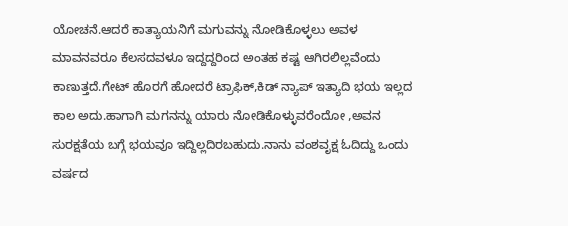ಯೋಚನೆ.ಆದರೆ ಕಾತ್ಯಾಯನಿಗೆ ಮಗುವನ್ನು ನೋಡಿಕೊಳ್ಳಲು ಅವಳ ಮಾವನವರೂ ಕೆಲಸದವಳೂ ಇದ್ದದ್ದರಿಂದ ಅಂತಹ ಕಷ್ಟ ಆಗಿರಲಿಲ್ಲವೆಂದು ಕಾಣುತ್ತದೆ.ಗೇಟ್ ಹೊರಗೆ ಹೋದರೆ ಟ್ರಾಫಿಕ್,ಕಿಡ್ ನ್ಯಾಪ್ ಇತ್ಯಾದಿ ಭಯ ಇಲ್ಲದ ಕಾಲ ಅದು.ಹಾಗಾಗಿ ಮಗನನ್ನು ಯಾರು ನೋಡಿಕೊಳ್ಳುವರೆಂದೋ ,ಅವನ ಸುರಕ್ಷತೆಯ ಬಗ್ಗೆ ಭಯವೂ ಇದ್ದಿಲ್ಲದಿರಬಹುದು.ನಾನು ವಂಶವೃಕ್ಷ ಓದಿದ್ದು ಒಂದು ವರ್ಷದ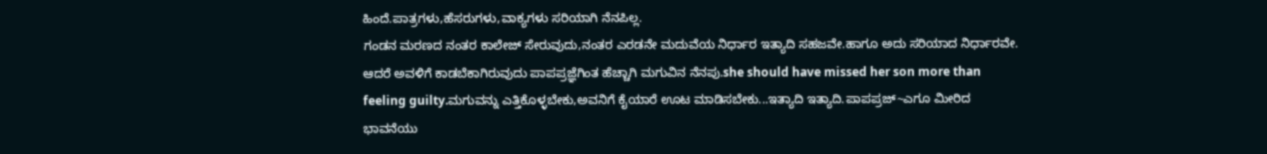ಹಿಂದೆ.ಪಾತ್ರಗಳು,ಹೆಸರುಗಳು,ವಾಕ್ಯಗಳು ಸರಿಯಾಗಿ ನೆನಪಿಲ್ಲ.
ಗಂಡನ ಮರಣದ ನಂತರ ಕಾಲೇಜ್ ಸೇರುವುದು,ನಂತರ ಎರಡನೇ ಮದುವೆಯ ನಿರ್ಧಾರ ಇತ್ಯಾದಿ ಸಹಜವೇ.ಹಾಗೂ ಅದು ಸರಿಯಾದ ನಿರ್ಧಾರವೇ.
ಆದರೆ ಅವಳಿಗೆ ಕಾಡಬೆಕಾಗಿರುವುದು ಪಾಪಪ್ರಜ್ಞೆಗಿಂತ ಹೆಚ್ಚಾಗಿ ಮಗುವಿನ ನೆನಪು.she should have missed her son more than feeling guilty.ಮಗುವನ್ನು ಎತ್ತಿಕೊಳ್ಳಬೇಕು,ಅವನಿಗೆ ಕೈಯಾರೆ ಊಟ ಮಾಡಿಸಬೇಕು...ಇತ್ಯಾದಿ ಇತ್ಯಾದಿ.ಪಾಪಪ್ರಜ್~ಎಗೂ ಮೀರಿದ ಭಾವನೆಯು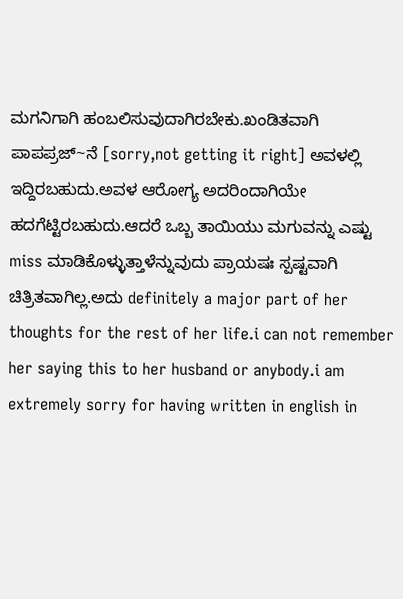ಮಗನಿಗಾಗಿ ಹಂಬಲಿಸುವುದಾಗಿರಬೇಕು.ಖಂಡಿತವಾಗಿ ಪಾಪಪ್ರಜ್~ನೆ [sorry,not getting it right] ಅವಳಲ್ಲಿ ಇದ್ದಿರಬಹುದು.ಅವಳ ಆರೋಗ್ಯ ಅದರಿಂದಾಗಿಯೇ ಹದಗೆಟ್ಟಿರಬಹುದು.ಆದರೆ ಒಬ್ಬ ತಾಯಿಯು ಮಗುವನ್ನು ಎಷ್ಟು miss ಮಾಡಿಕೊಳ್ಳುತ್ತಾಳೆನ್ನುವುದು ಪ್ರಾಯಷಃ ಸ್ಪಷ್ಟವಾಗಿ ಚಿತ್ರಿತವಾಗಿಲ್ಲ.ಅದು definitely a major part of her thoughts for the rest of her life.i can not remember her saying this to her husband or anybody.i am extremely sorry for having written in english in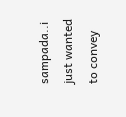sampada..i just wanted to convey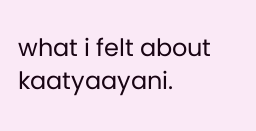what i felt about kaatyaayani.